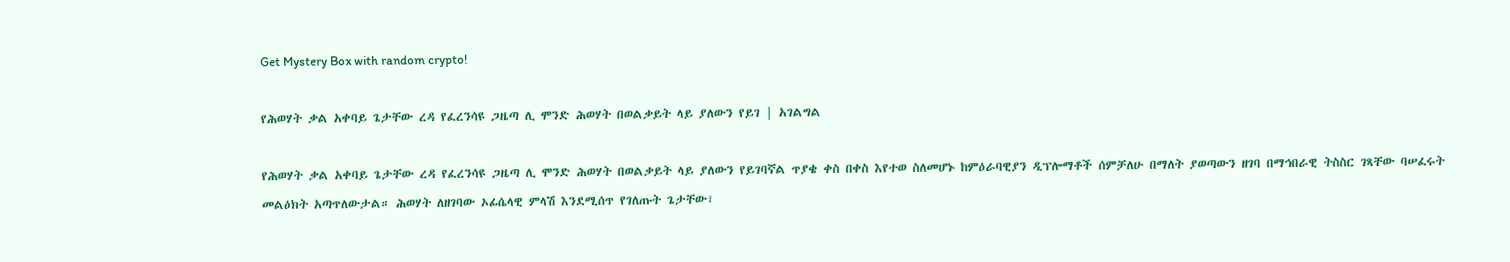Get Mystery Box with random crypto!

የሕወሃት ቃል አቀባይ ጌታቸው ረዳ የፈረንሳዩ ጋዜጣ ሊ ሞንድ ሕወሃት በወልቃይት ላይ ያለውን የይገ | አገልግል

የሕወሃት ቃል አቀባይ ጌታቸው ረዳ የፈረንሳዩ ጋዜጣ ሊ ሞንድ ሕወሃት በወልቃይት ላይ ያለውን የይገባኛል ጥያቄ ቀስ በቀስ እየተወ ስለመሆኑ ከምዕራባዊያን ዲፕሎማቶች ሰምቻለሁ በማለት ያወጣውን ዘገባ በማኅበራዊ ትስስር ገጻቸው ባሠፈሩት መልዕክት አጣጥለውታል። ሕወሃት ለዘገባው ኦፊሴላዊ ምላሽ እንደሚሰጥ የገለጡት ጌታቸው፣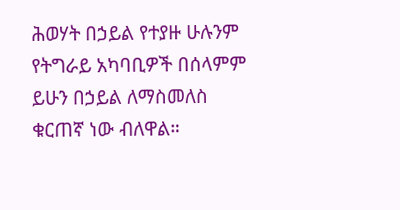ሕወሃት በኃይል የተያዙ ሁሉንም የትግራይ አካባቢዎች በሰላምም ይሁን በኃይል ለማስመለስ ቁርጠኛ ነው ብለዋል።